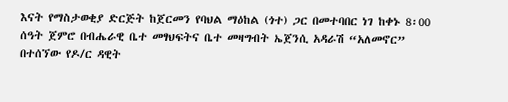እናት የማስታወቂያ ድርጅት ከጀርመን የባህል ማዕከል (ጎተ) ጋር በመተባበር ነገ ከቀኑ 8፡00 ሰዓት ጀምሮ በብሔራዊ ቤተ መፃህፍትና ቤተ መዛግብት ኤጀንሲ አዳራሽ “አለመኖር” በተሰኘው የዶ/ር ዳዊት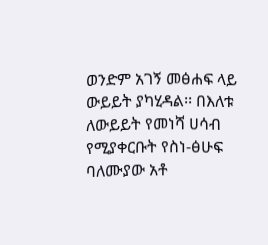ወንድም አገኝ መፅሐፍ ላይ ውይይት ያካሂዳል፡፡ በእለቱ ለውይይት የመነሻ ሀሳብ የሚያቀርቡት የስነ-ፅሁፍ ባለሙያው አቶ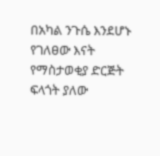በአካል ንጉሴ እንደሆኑ የገለፀው እናት የማስታወቂያ ድርጅት ፍላጎት ያለው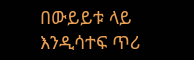በውይይቱ ላይ እንዲሳተፍ ጥሪ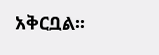አቅርቧል፡፡